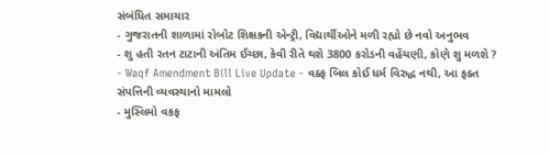સંબંધિત સમાચાર
- ગુજરાતની શાળામાં રોબોટ શિક્ષકની એન્ટ્રી, વિદ્યાર્થીઓને મળી રહ્યો છે નવો અનુભવ
- શુ હતી રતન ટાટાની અંતિમ ઈચ્છા, કેવી રીતે થશે 3800 કરોડની વહેંચણી, કોણે શુ મળશે ?
- Waqf Amendment Bill Live Update - વક્ફ બિલ કોઈ ધર્મ વિરુદ્ધ નથી, આ ફક્ત સંપત્તિની વ્યવસ્થાનો મામલો
- મુસ્લિમો વકફ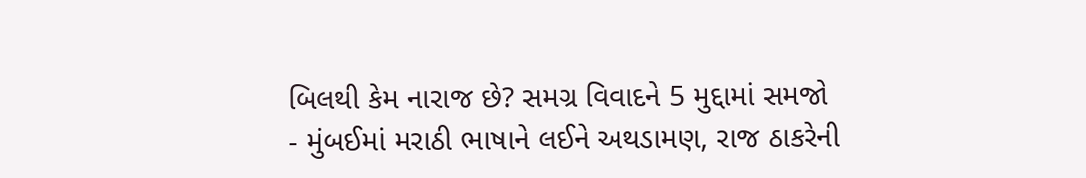બિલથી કેમ નારાજ છે? સમગ્ર વિવાદને 5 મુદ્દામાં સમજો
- મુંબઈમાં મરાઠી ભાષાને લઈને અથડામણ, રાજ ઠાકરેની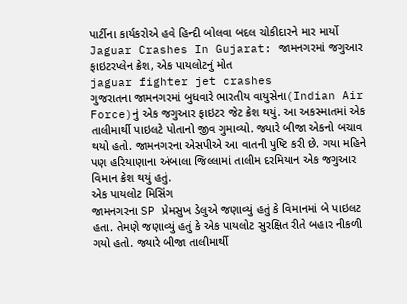પાર્ટીના કાર્યકરોએ હવે હિન્દી બોલવા બદલ ચોકીદારને માર માર્યો
Jaguar Crashes In Gujarat: જામનગરમાં જગુઆર ફાઇટરપ્લેન ક્રેશ, એક પાયલોટનું મોત
jaguar fighter jet crashes
ગુજરાતના જામનગરમાં બુધવારે ભારતીય વાયુસેના(Indian Air Force)નું એક જગુઆર ફાઇટર જેટ ક્રેશ થયું. આ અકસ્માતમાં એક તાલીમાર્થી પાઇલટે પોતાનો જીવ ગુમાવ્યો. જ્યારે બીજા એકનો બચાવ થયો હતો. જામનગરના એસપીએ આ વાતની પુષ્ટિ કરી છે. ગયા મહિને પણ હરિયાણાના અંબાલા જિલ્લામાં તાલીમ દરમિયાન એક જગુઆર વિમાન ક્રેશ થયું હતું.
એક પાયલોટ મિસિંગ
જામનગરના SP પ્રેમસુખ ડેલુએ જણાવ્યું હતું કે વિમાનમાં બે પાઇલટ હતા. તેમણે જણાવ્યું હતું કે એક પાયલોટ સુરક્ષિત રીતે બહાર નીકળી ગયો હતો. જ્યારે બીજા તાલીમાર્થી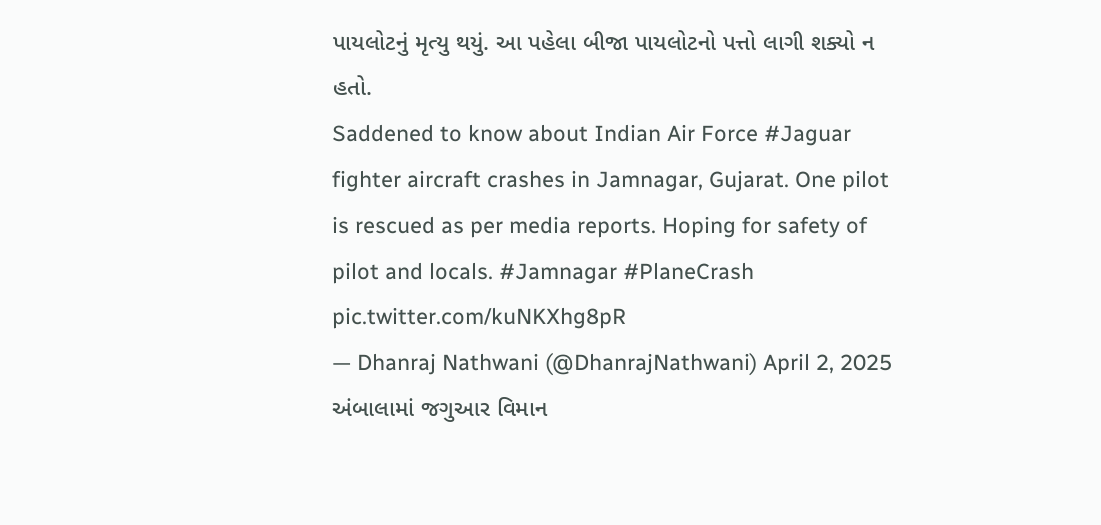પાયલોટનું મૃત્યુ થયું. આ પહેલા બીજા પાયલોટનો પત્તો લાગી શક્યો ન હતો.
Saddened to know about Indian Air Force #Jaguar fighter aircraft crashes in Jamnagar, Gujarat. One pilot is rescued as per media reports. Hoping for safety of pilot and locals. #Jamnagar #PlaneCrash pic.twitter.com/kuNKXhg8pR
— Dhanraj Nathwani (@DhanrajNathwani) April 2, 2025
અંબાલામાં જગુઆર વિમાન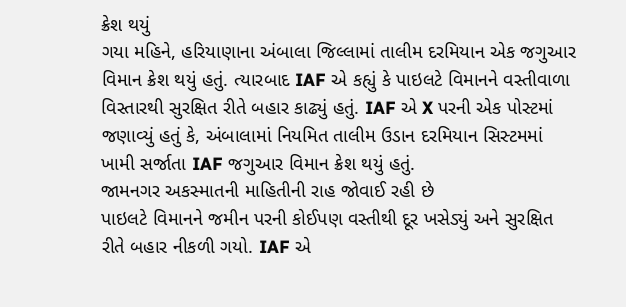ક્રેશ થયું
ગયા મહિને, હરિયાણાના અંબાલા જિલ્લામાં તાલીમ દરમિયાન એક જગુઆર વિમાન ક્રેશ થયું હતું. ત્યારબાદ IAF એ કહ્યું કે પાઇલટે વિમાનને વસ્તીવાળા વિસ્તારથી સુરક્ષિત રીતે બહાર કાઢ્યું હતું. IAF એ X પરની એક પોસ્ટમાં જણાવ્યું હતું કે, અંબાલામાં નિયમિત તાલીમ ઉડાન દરમિયાન સિસ્ટમમાં ખામી સર્જાતા IAF જગુઆર વિમાન ક્રેશ થયું હતું.
જામનગર અકસ્માતની માહિતીની રાહ જોવાઈ રહી છે
પાઇલટે વિમાનને જમીન પરની કોઈપણ વસ્તીથી દૂર ખસેડ્યું અને સુરક્ષિત રીતે બહાર નીકળી ગયો. IAF એ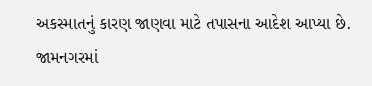અકસ્માતનું કારણ જાણવા માટે તપાસના આદેશ આપ્યા છે. જામનગરમાં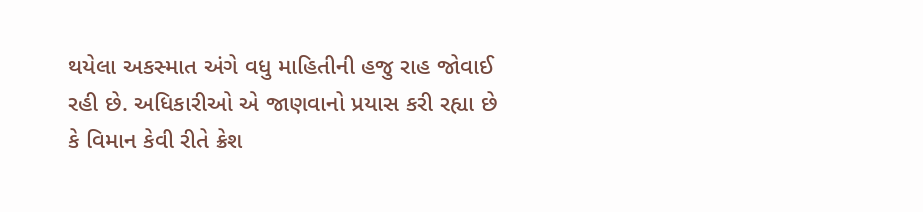થયેલા અકસ્માત અંગે વધુ માહિતીની હજુ રાહ જોવાઈ રહી છે. અધિકારીઓ એ જાણવાનો પ્રયાસ કરી રહ્યા છે કે વિમાન કેવી રીતે ક્રેશ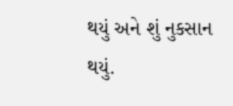થયું અને શું નુકસાન થયું.